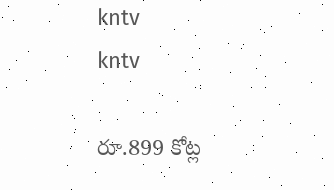kntv
kntv

రూ.899 కోట్ల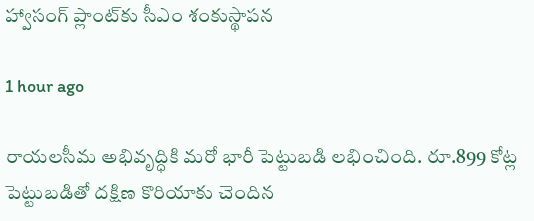హ్వాసంగ్ ప్లాంట్‌కు సీఎం శంకుస్థాపన

1 hour ago

రాయలసీమ అభివృద్ధికి మరో భారీ పెట్టుబడి లభించింది. రూ.899 కోట్ల పెట్టుబడితో దక్షిణ కొరియాకు చెందిన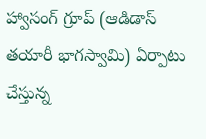హ్వాసంగ్ గ్రూప్ (ఆడిడాస్ తయారీ భాగస్వామి) ఏర్పాటు చేస్తున్న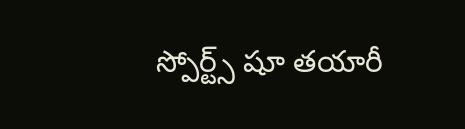స్పోర్ట్స్ షూ తయారీ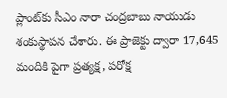ప్లాంట్‌కు సీఎం నారా చంద్రబాబు నాయుడు శంకుస్థాపన చేశారు. ఈ ప్రాజెక్టు ద్వారా 17,645 మందికి పైగా ప్రత్యక్ష, పరోక్ష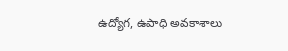ఉద్యోగ, ఉపాధి అవకాశాలు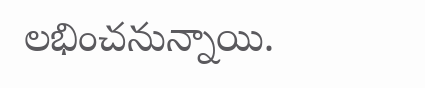లభించనున్నాయి.